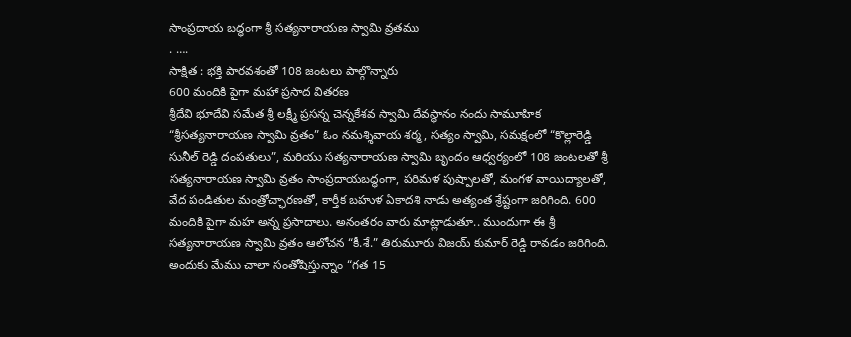సాంప్రదాయ బద్ధంగా శ్రీ సత్యనారాయణ స్వామి వ్రతము
. ….
సాక్షిత : భక్తి పారవశంతో 108 జంటలు పాల్గొన్నారు
600 మందికి పైగా మహా ప్రసాద వితరణ
శ్రీదేవి భూదేవి సమేత శ్రీ లక్ష్మీ ప్రసన్న చెన్నకేశవ స్వామి దేవస్థానం నందు సామూహిక “శ్రీసత్యనారాయణ స్వామి వ్రతం” ఓం నమశ్శివాయ శర్మ, సత్యం స్వామి, సమక్షంలో “కొల్లారెడ్డి సునీల్ రెడ్డి దంపతులు”, మరియు సత్యనారాయణ స్వామి బృందం ఆధ్వర్యంలో 108 జంటలతో శ్రీ సత్యనారాయణ స్వామి వ్రతం సాంప్రదాయబద్ధంగా, పరిమళ పుష్పాలతో, మంగళ వాయిద్యాలతో, వేద పండితుల మంత్రోచ్ఛారణతో, కార్తీక బహుళ ఏకాదశి నాడు అత్యంత శ్రేష్టంగా జరిగింది. 600 మందికి పైగా మహ అన్న ప్రసాదాలు. అనంతరం వారు మాట్లాడుతూ.. ముందుగా ఈ శ్రీ సత్యనారాయణ స్వామి వ్రతం ఆలోచన “కీ.శే.” తిరుమూరు విజయ్ కుమార్ రెడ్డి రావడం జరిగింది. అందుకు మేము చాలా సంతోషిస్తున్నాం “గత 15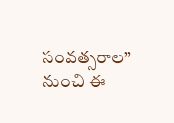సంవత్సరాల” నుంచి ఈ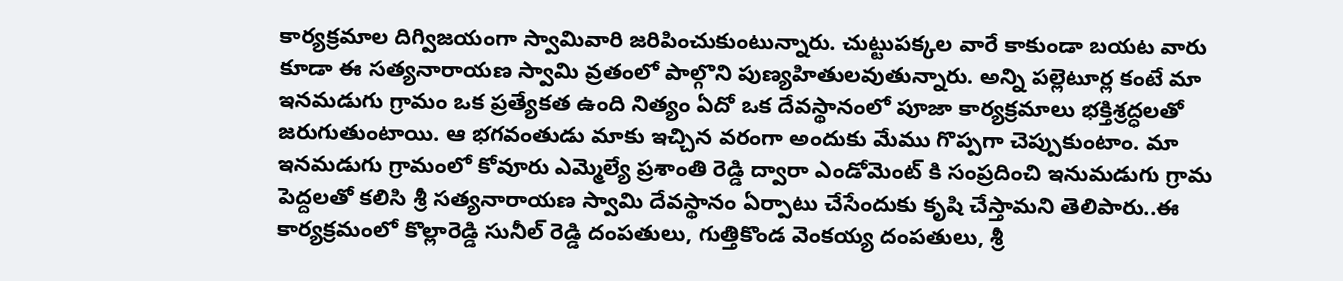కార్యక్రమాల దిగ్విజయంగా స్వామివారి జరిపించుకుంటున్నారు. చుట్టుపక్కల వారే కాకుండా బయట వారు కూడా ఈ సత్యనారాయణ స్వామి వ్రతంలో పాల్గొని పుణ్యహితులవుతున్నారు. అన్ని పల్లెటూర్ల కంటే మా ఇనమడుగు గ్రామం ఒక ప్రత్యేకత ఉంది నిత్యం ఏదో ఒక దేవస్థానంలో పూజా కార్యక్రమాలు భక్తిశ్రద్ధలతో జరుగుతుంటాయి. ఆ భగవంతుడు మాకు ఇచ్చిన వరంగా అందుకు మేము గొప్పగా చెప్పుకుంటాం. మా ఇనమడుగు గ్రామంలో కోవూరు ఎమ్మెల్యే ప్రశాంతి రెడ్డి ద్వారా ఎండోమెంట్ కి సంప్రదించి ఇనుమడుగు గ్రామ పెద్దలతో కలిసి శ్రీ సత్యనారాయణ స్వామి దేవస్థానం ఏర్పాటు చేసేందుకు కృషి చేస్తామని తెలిపారు..ఈ కార్యక్రమంలో కొల్లారెడ్డి సునీల్ రెడ్డి దంపతులు, గుత్తికొండ వెంకయ్య దంపతులు, శ్రీ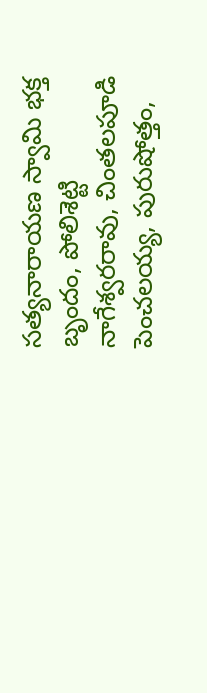సత్యనారాయణ స్వామి భక్త బృందం, పోలిశెట్టి నాగేశ్వరరావు, చింతలపూడి పెంచలయ్య, పురుషోత్తం,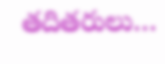తదితరులు…